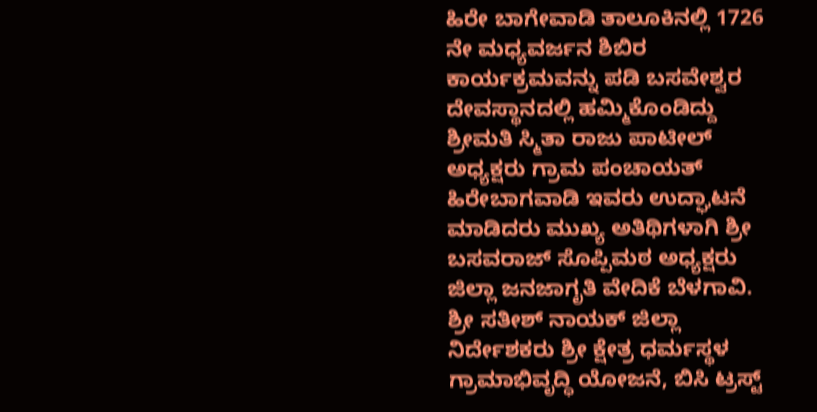ಹಿರೇ ಬಾಗೇವಾಡಿ ತಾಲೂಕಿನಲ್ಲಿ 1726 ನೇ ಮಧ್ಯವರ್ಜನ ಶಿಬಿರ ಕಾರ್ಯಕ್ರಮವನ್ನು ಪಡಿ ಬಸವೇಶ್ವರ ದೇವಸ್ಥಾನದಲ್ಲಿ ಹಮ್ಮಿಕೊಂಡಿದ್ದು ಶ್ರೀಮತಿ ಸ್ಮಿತಾ ರಾಜು ಪಾಟೀಲ್ ಅಧ್ಯಕ್ಷರು ಗ್ರಾಮ ಪಂಚಾಯತ್ ಹಿರೇಬಾಗವಾಡಿ ಇವರು ಉದ್ಘಾಟನೆ ಮಾಡಿದರು ಮುಖ್ಯ ಅತಿಥಿಗಳಾಗಿ ಶ್ರೀ ಬಸವರಾಜ್ ಸೊಪ್ಪಿಮಠ ಅಧ್ಯಕ್ಷರು ಜಿಲ್ಲಾ ಜನಜಾಗೃತಿ ವೇದಿಕೆ ಬೆಳಗಾವಿ. ಶ್ರೀ ಸತೀಶ್ ನಾಯಕ್ ಜಿಲ್ಲಾ ನಿರ್ದೇಶಕರು ಶ್ರೀ ಕ್ಷೇತ್ರ ಧರ್ಮಸ್ಥಳ ಗ್ರಾಮಾಭಿವೃದ್ಧಿ ಯೋಜನೆ, ಬಿಸಿ ಟ್ರಸ್ಟ್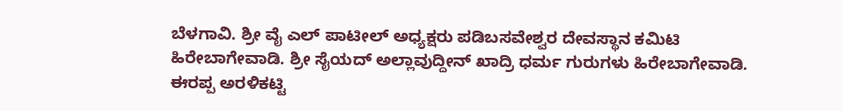ಬೆಳಗಾವಿ. ಶ್ರೀ ವೈ ಎಲ್ ಪಾಟೀಲ್ ಅಧ್ಯಕ್ಷರು ಪಡಿಬಸವೇಶ್ವರ ದೇವಸ್ಥಾನ ಕಮಿಟಿ ಹಿರೇಬಾಗೇವಾಡಿ. ಶ್ರೀ ಸೈಯದ್ ಅಲ್ಲಾವುದ್ದೀನ್ ಖಾದ್ರಿ ಧರ್ಮ ಗುರುಗಳು ಹಿರೇಬಾಗೇವಾಡಿ. ಈರಪ್ಪ ಅರಳಿಕಟ್ಟಿ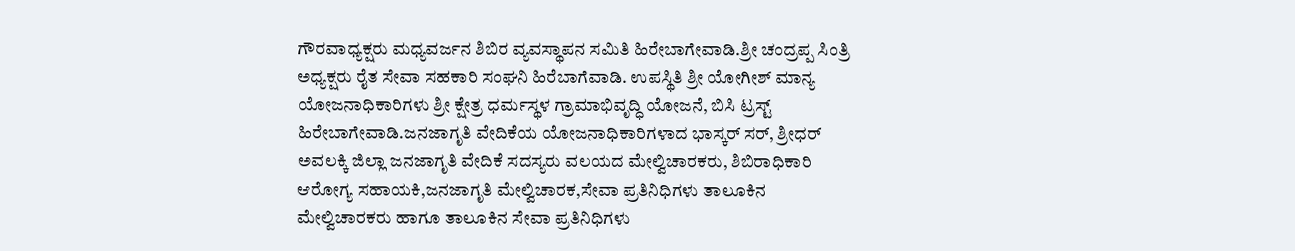ಗೌರವಾಧ್ಯಕ್ಷರು ಮಧ್ಯವರ್ಜನ ಶಿಬಿರ ವ್ಯವಸ್ಥಾಪನ ಸಮಿತಿ ಹಿರೇಬಾಗೇವಾಡಿ.ಶ್ರೀ ಚಂದ್ರಪ್ಪ ಸಿಂತ್ರಿ ಅಧ್ಯಕ್ಷರು ರೈತ ಸೇವಾ ಸಹಕಾರಿ ಸಂಘನಿ ಹಿರೆಬಾಗೆವಾಡಿ. ಉಪಸ್ಥಿತಿ ಶ್ರೀ ಯೋಗೀಶ್ ಮಾನ್ಯ ಯೋಜನಾಧಿಕಾರಿಗಳು ಶ್ರೀ ಕ್ಷೇತ್ರ ಧರ್ಮಸ್ಥಳ ಗ್ರಾಮಾಭಿವೃದ್ಧಿ ಯೋಜನೆ, ಬಿಸಿ ಟ್ರಸ್ಟ್ ಹಿರೇಬಾಗೇವಾಡಿ.ಜನಜಾಗೃತಿ ವೇದಿಕೆಯ ಯೋಜನಾಧಿಕಾರಿಗಳಾದ ಭಾಸ್ಕರ್ ಸರ್, ಶ್ರೀಧರ್ ಅವಲಕ್ಕಿ ಜಿಲ್ಲಾ ಜನಜಾಗೃತಿ ವೇದಿಕೆ ಸದಸ್ಯರು ವಲಯದ ಮೇಲ್ವಿಚಾರಕರು, ಶಿಬಿರಾಧಿಕಾರಿ ಆರೋಗ್ಯ ಸಹಾಯಕಿ,ಜನಜಾಗೃತಿ ಮೇಲ್ವಿಚಾರಕ,ಸೇವಾ ಪ್ರತಿನಿಧಿಗಳು ತಾಲೂಕಿನ ಮೇಲ್ವಿಚಾರಕರು ಹಾಗೂ ತಾಲೂಕಿನ ಸೇವಾ ಪ್ರತಿನಿಧಿಗಳು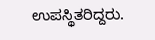ಉಪಸ್ಥಿತರಿದ್ದರು.